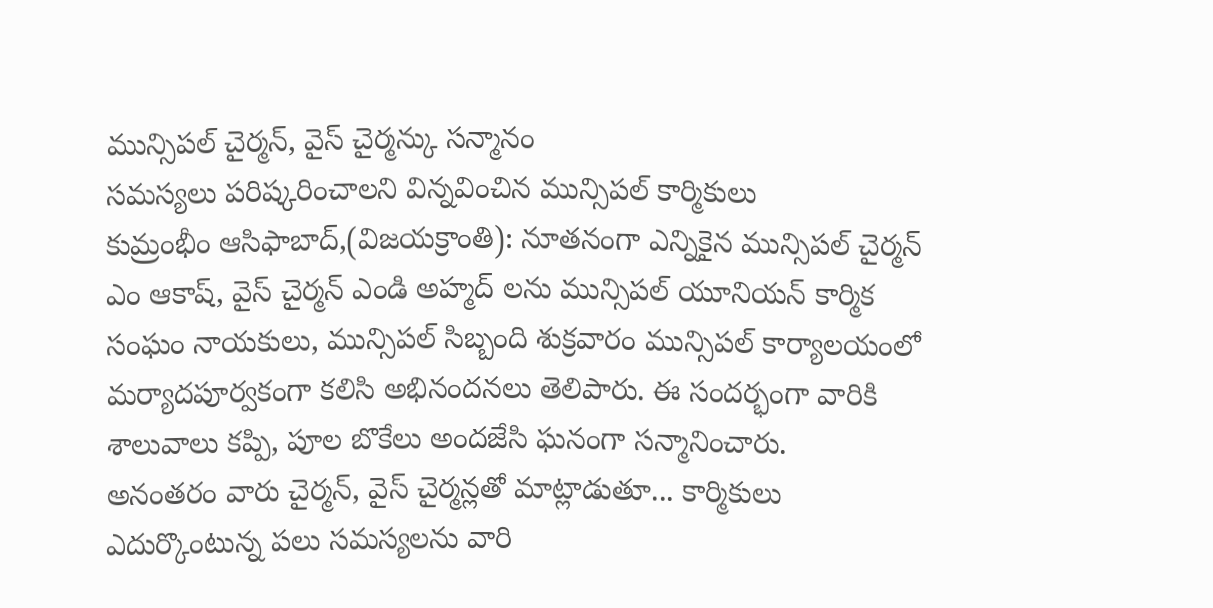మున్సిపల్ చైర్మన్, వైస్ చైర్మన్కు సన్మానం
సమస్యలు పరిష్కరించాలని విన్నవించిన మున్సిపల్ కార్మికులు
కుమ్రంభీం ఆసిఫాబాద్,(విజయక్రాంతి): నూతనంగా ఎన్నికైన మున్సిపల్ చైర్మన్ ఎం ఆకాష్, వైస్ చైర్మన్ ఎండి అహ్మద్ లను మున్సిపల్ యూనియన్ కార్మిక సంఘం నాయకులు, మున్సిపల్ సిబ్బంది శుక్రవారం మున్సిపల్ కార్యాలయంలో మర్యాదపూర్వకంగా కలిసి అభినందనలు తెలిపారు. ఈ సందర్భంగా వారికి శాలువాలు కప్పి, పూల బొకేలు అందజేసి ఘనంగా సన్మానించారు.
అనంతరం వారు చైర్మన్, వైస్ చైర్మన్లతో మాట్లాడుతూ... కార్మికులు ఎదుర్కొంటున్న పలు సమస్యలను వారి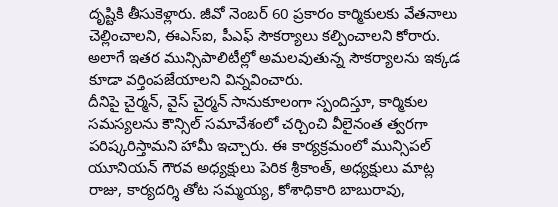దృష్టికి తీసుకెళ్లారు. జీవో నెంబర్ 60 ప్రకారం కార్మికులకు వేతనాలు చెల్లించాలని, ఈఎస్ఐ, పీఎఫ్ సౌకర్యాలు కల్పించాలని కోరారు. అలాగే ఇతర మున్సిపాలిటీల్లో అమలవుతున్న సౌకర్యాలను ఇక్కడ కూడా వర్తింపజేయాలని విన్నవించారు.
దీనిపై చైర్మన్, వైస్ చైర్మన్ సానుకూలంగా స్పందిస్తూ, కార్మికుల సమస్యలను కౌన్సిల్ సమావేశంలో చర్చించి వీలైనంత త్వరగా పరిష్కరిస్తామని హామీ ఇచ్చారు. ఈ కార్యక్రమంలో మున్సిపల్ యూనియన్ గౌరవ అధ్యక్షులు పెరిక శ్రీకాంత్, అధ్యక్షులు మాట్ల రాజు, కార్యదర్శి తోట సమ్మయ్య, కోశాధికారి బాబురావు,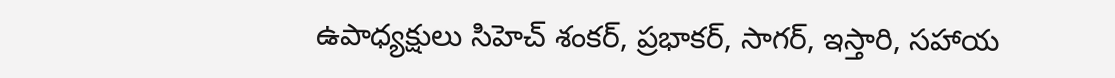ఉపాధ్యక్షులు సిహెచ్ శంకర్, ప్రభాకర్, సాగర్, ఇస్తారి, సహాయ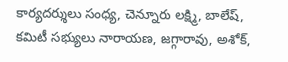కార్యదర్శులు సంధ్య, చెన్నూరు లక్ష్మి, బాలేష్, కమిటీ సభ్యులు నారాయణ, జగ్గారావు, అశోక్,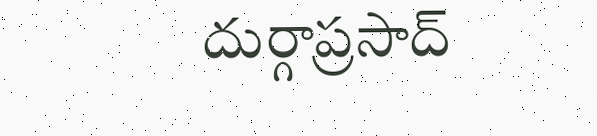దుర్గాప్రసాద్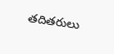తదితరులు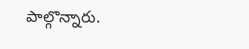పాల్గొన్నారు.